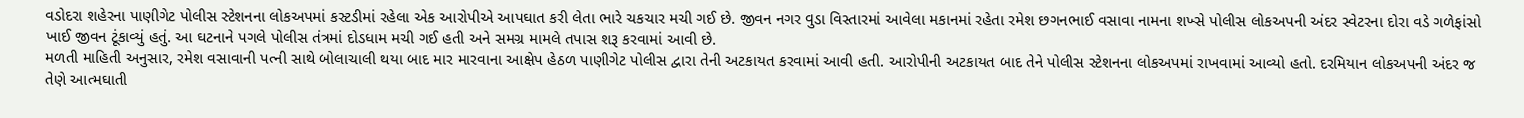વડોદરા શહેરના પાણીગેટ પોલીસ સ્ટેશનના લોકઅપમાં કસ્ટડીમાં રહેલા એક આરોપીએ આપઘાત કરી લેતા ભારે ચકચાર મચી ગઈ છે. જીવન નગર વુડા વિસ્તારમાં આવેલા મકાનમાં રહેતા રમેશ છગનભાઈ વસાવા નામના શખ્સે પોલીસ લોકઅપની અંદર સ્વેટરના દોરા વડે ગળેફાંસો ખાઈ જીવન ટૂંકાવ્યું હતું. આ ઘટનાને પગલે પોલીસ તંત્રમાં દોડધામ મચી ગઈ હતી અને સમગ્ર મામલે તપાસ શરૂ કરવામાં આવી છે.
મળતી માહિતી અનુસાર, રમેશ વસાવાની પત્ની સાથે બોલાચાલી થયા બાદ માર મારવાના આક્ષેપ હેઠળ પાણીગેટ પોલીસ દ્વારા તેની અટકાયત કરવામાં આવી હતી. આરોપીની અટકાયત બાદ તેને પોલીસ સ્ટેશનના લોકઅપમાં રાખવામાં આવ્યો હતો. દરમિયાન લોકઅપની અંદર જ તેણે આત્મઘાતી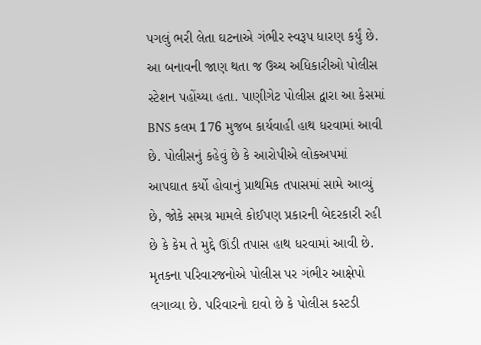પગલું ભરી લેતા ઘટનાએ ગંભીર સ્વરૂપ ધારણ કર્યું છે.
આ બનાવની જાણ થતા જ ઉચ્ચ અધિકારીઓ પોલીસ સ્ટેશન પહોંચ્યા હતા. પાણીગેટ પોલીસ દ્વારા આ કેસમાં BNS કલમ 176 મુજબ કાર્યવાહી હાથ ધરવામાં આવી છે. પોલીસનું કહેવું છે કે આરોપીએ લોકઅપમાં આપઘાત કર્યો હોવાનું પ્રાથમિક તપાસમાં સામે આવ્યું છે, જોકે સમગ્ર મામલે કોઈપણ પ્રકારની બેદરકારી રહી છે કે કેમ તે મુદ્દે ઊંડી તપાસ હાથ ધરવામાં આવી છે.
મૃતકના પરિવારજનોએ પોલીસ પર ગંભીર આક્ષેપો લગાવ્યા છે. પરિવારનો દાવો છે કે પોલીસ કસ્ટડી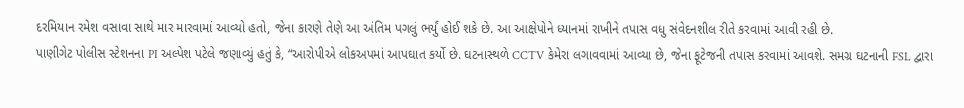દરમિયાન રમેશ વસાવા સાથે માર મારવામાં આવ્યો હતો, જેના કારણે તેણે આ અંતિમ પગલું ભર્યું હોઈ શકે છે. આ આક્ષેપોને ધ્યાનમાં રાખીને તપાસ વધુ સંવેદનશીલ રીતે કરવામાં આવી રહી છે.
પાણીગેટ પોલીસ સ્ટેશનના PI અલ્પેશ પટેલે જણાવ્યું હતું કે, “આરોપીએ લોકઅપમાં આપઘાત કર્યો છે. ઘટનાસ્થળે CCTV કેમેરા લગાવવામાં આવ્યા છે, જેના ફૂટેજની તપાસ કરવામાં આવશે. સમગ્ર ઘટનાની FSL દ્વારા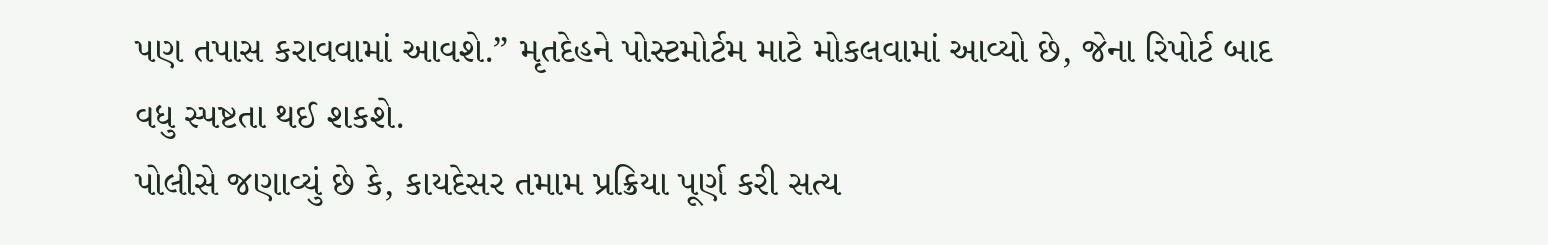પણ તપાસ કરાવવામાં આવશે.” મૃતદેહને પોસ્ટમોર્ટમ માટે મોકલવામાં આવ્યો છે, જેના રિપોર્ટ બાદ વધુ સ્પષ્ટતા થઈ શકશે.
પોલીસે જણાવ્યું છે કે, કાયદેસર તમામ પ્રક્રિયા પૂર્ણ કરી સત્ય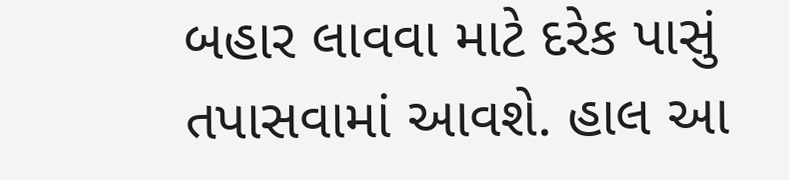બહાર લાવવા માટે દરેક પાસું તપાસવામાં આવશે. હાલ આ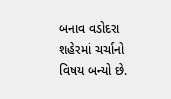બનાવ વડોદરા શહેરમાં ચર્ચાનો વિષય બન્યો છે.